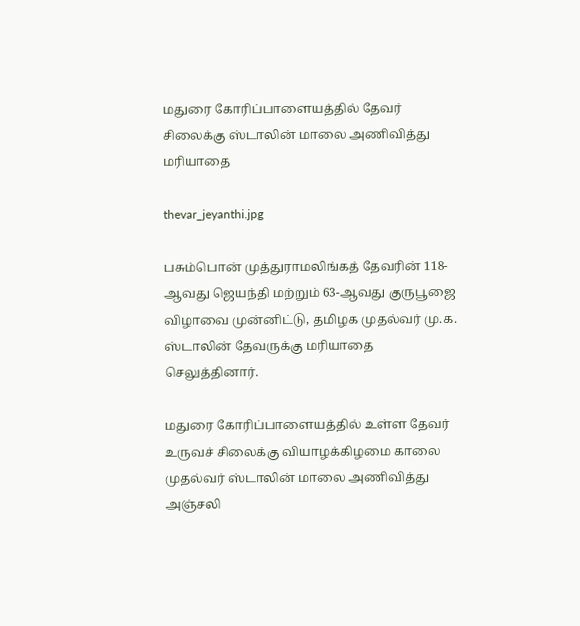மதுரை கோரிப்பாளையத்தில் தேவர் சிலைக்கு ஸ்டாலின் மாலை அணிவித்து மரியாதை

thevar_jeyanthi.jpg

பசும்பொன் முத்துராமலிங்கத் தேவரின் 118-ஆவது ஜெயந்தி மற்றும் 63-ஆவது குருபூஜை விழாவை முன்னிட்டு, தமிழக முதல்வர் மு.க. ஸ்டாலின் தேவருக்கு மரியாதை செலுத்தினார்.

மதுரை கோரிப்பாளையத்தில் உள்ள தேவர் உருவச் சிலைக்கு வியாழக்கிழமை காலை முதல்வர் ஸ்டாலின் மாலை அணிவித்து அஞ்சலி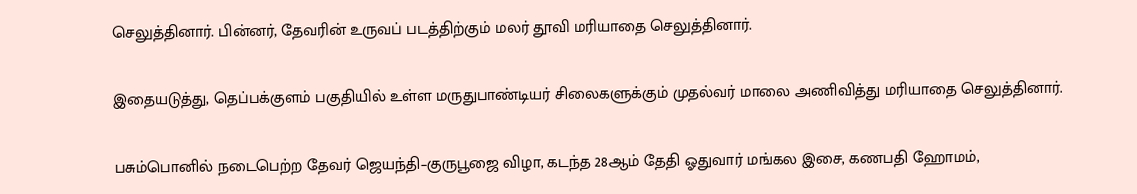செலுத்தினார். பின்னர், தேவரின் உருவப் படத்திற்கும் மலர் தூவி மரியாதை செலுத்தினார்.

இதையடுத்து, தெப்பக்குளம் பகுதியில் உள்ள மருதுபாண்டியர் சிலைகளுக்கும் முதல்வர் மாலை அணிவித்து மரியாதை செலுத்தினார்.

பசும்பொனில் நடைபெற்ற தேவர் ஜெயந்தி–குருபூஜை விழா, கடந்த 28ஆம் தேதி ஓதுவார் மங்கல இசை, கணபதி ஹோமம்,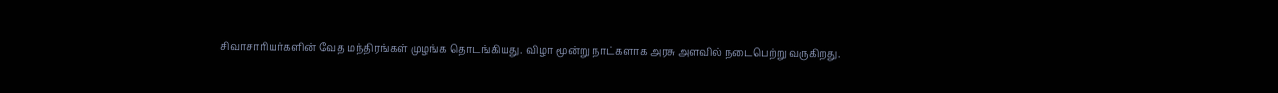சிவாசாரியர்களின் வேத மந்திரங்கள் முழங்க தொடங்கியது. விழா மூன்று நாட்களாக அரசு அளவில் நடைபெற்று வருகிறது.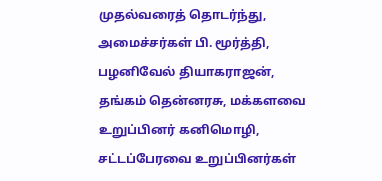முதல்வரைத் தொடர்ந்து, அமைச்சர்கள் பி. மூர்த்தி, பழனிவேல் தியாகராஜன், தங்கம் தென்னரசு, மக்களவை உறுப்பினர் கனிமொழி, சட்டப்பேரவை உறுப்பினர்கள்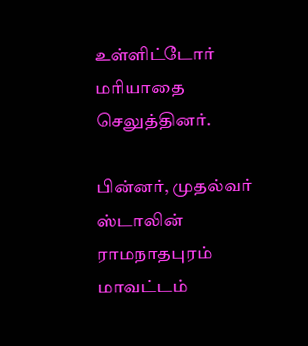உள்ளிட்டோர் மரியாதை செலுத்தினர்.

பின்னர், முதல்வர் ஸ்டாலின் ராமநாதபுரம் மாவட்டம்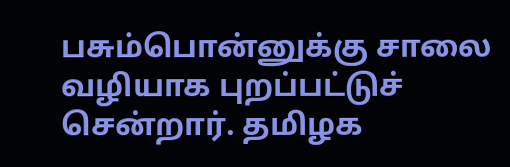பசும்பொன்னுக்கு சாலை வழியாக புறப்பட்டுச் சென்றார். தமிழக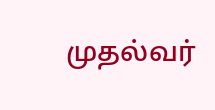முதல்வர்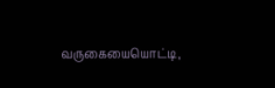வருகையையொட்டி,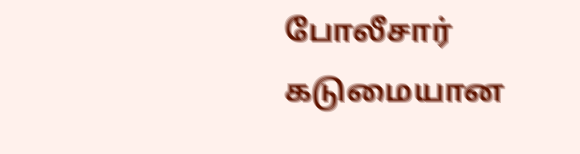போலீசார் கடுமையான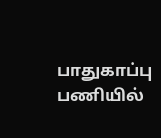பாதுகாப்பு பணியில்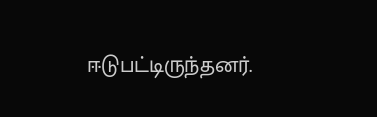ஈடுபட்டிருந்தனர்.